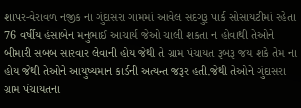શાપર-વેરાવળ નજીક ના ગુંદાસરા ગામમાં આવેલ સદગુરૂ પાર્ક સોસાયટીમાં રહેતા 76 વર્ષીય હંસાબેન મનુભાઈ આચાર્ય જેઓ ચાલી શકતા ન હોવાથી તેઓને બીમારી સબબ સારવાર લેવાની હોય જેથી તે ગ્રામ પંચાયત રૂબરૂ જય શકે તેમ ના હોય જેથી તેઓને આયુષ્યમાન કાર્ડની અત્યન્ત જરૂર હતી.જેથી તેઓને ગુંદાસરા ગ્રામ પંચાયતના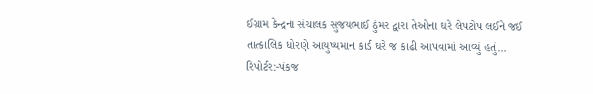ઈગ્રામ કેન્દ્રના સંચાલક સુજયભાઈ ઠુંમર દ્વારા તેઓના ઘરે લેપટોપ લઈને જઈ તાત્કાલિક ધોરણે આયુષ્યમાન કાર્ડ ઘરે જ કાઢી આપવામાં આવ્યું હતું…
રિપોર્ટર:-પંકજ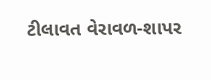ટીલાવત વેરાવળ-શાપર